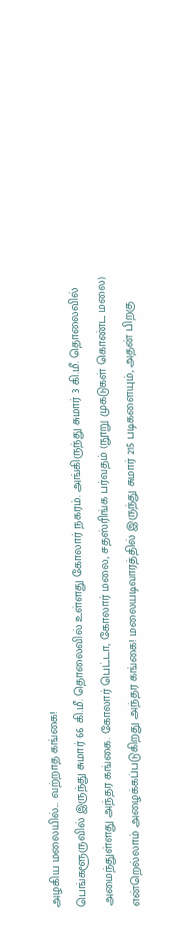அழகிய மலையில்... வற்றாத கங்கை!
பெங்களூருவில் இருந்து சுமார் 66 கி.மீ. தொலைவில் உள்ளது கோலார் நகரம். அங்கிருந்து சுமார் 3 கி.மீ. தொலைவில் அமைந்துள்ளது அந்தர கங்கை. கோலார் பெட்டா, கோலார் மலை, சதஸ்ரிங்க பர்வதம் (நூறு முகடுகள் கொண்ட மலை) என்றெல்லாம் அழைக்கப்படுகிறது அந்தர கங்கை! மலையடிவாரத்தில் இருந்து சுமார் 215 படிகளையும், அதன் பிறகு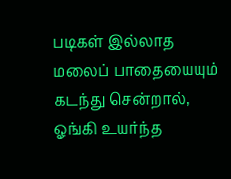படிகள் இல்லாத மலைப் பாதையையும் கடந்து சென்றால், ஓங்கி உயர்ந்த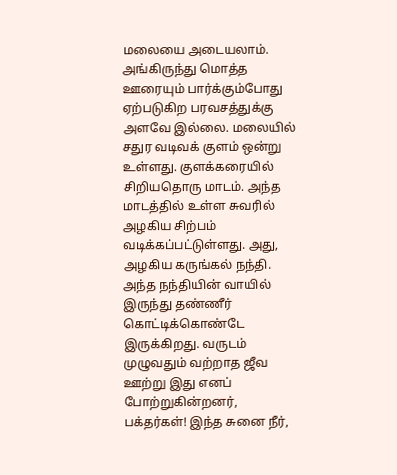மலையை அடையலாம். அங்கிருந்து மொத்த ஊரையும் பார்க்கும்போது ஏற்படுகிற பரவசத்துக்கு அளவே இல்லை. மலையில் சதுர வடிவக் குளம் ஒன்று உள்ளது. குளக்கரையில் சிறியதொரு மாடம். அந்த மாடத்தில் உள்ள சுவரில் அழகிய சிற்பம் வடிக்கப்பட்டுள்ளது. அது, அழகிய கருங்கல் நந்தி. அந்த நந்தியின் வாயில் இருந்து தண்ணீர் கொட்டிக்கொண்டே இருக்கிறது. வருடம் முழுவதும் வற்றாத ஜீவ ஊற்று இது எனப் போற்றுகின்றனர், பக்தர்கள்! இந்த சுனை நீர்,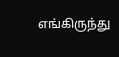எங்கிருந்து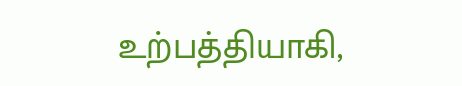உற்பத்தியாகி,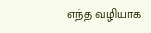எந்த வழியாக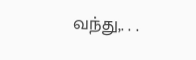வந்து,. . .